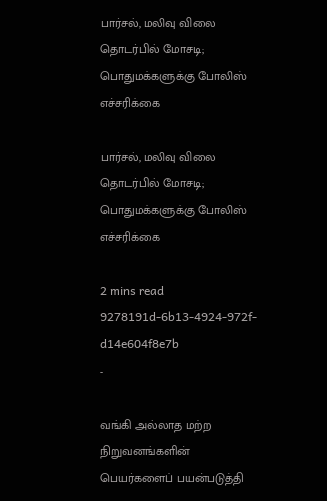பார்சல், மலிவு விலை தொடர்பில் மோசடி; பொதுமக்களுக்கு போலிஸ் எச்சரிக்கை

பார்சல், மலிவு விலை தொடர்பில் மோசடி; பொதுமக்களுக்கு போலிஸ் எச்சரிக்கை

2 mins read
9278191d-6b13-4924-972f-d14e604f8e7b
-

வங்கி அல்லாத மற்ற நிறுவனங்களின் பெயர்களைப் பயன்படுத்தி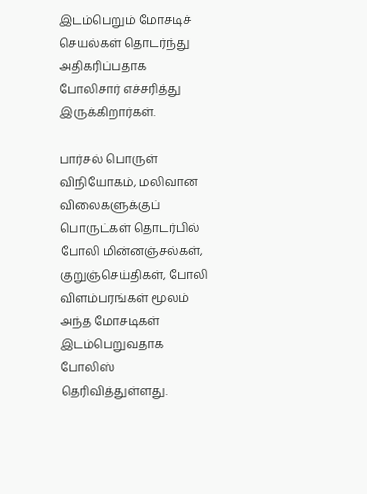இடம்பெறும் மோசடிச் செயல்கள் தொடர்ந்து அதிகரிப்பதாக போலிசார் எச்சரித்து இருக்கிறார்கள்.

பார்சல் பொருள் விநியோகம், மலிவான விலைகளுக்குப் பொருட்கள் தொடர்பில் போலி மின்னஞ்சல்கள், குறுஞ்செய்திகள், போலி விளம்பரங்கள் மூலம் அந்த மோசடிகள் இடம்பெறுவதாக போலிஸ் தெரிவித்துள்ளது.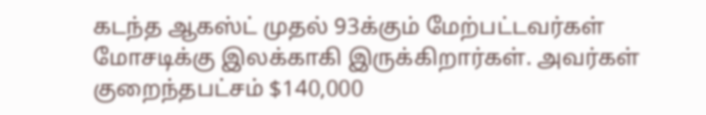கடந்த ஆகஸ்ட் முதல் 93க்கும் மேற்பட்டவர்கள் மோசடிக்கு இலக்காகி இருக்கிறார்கள். அவர்கள் குறைந்தபட்சம் $140,000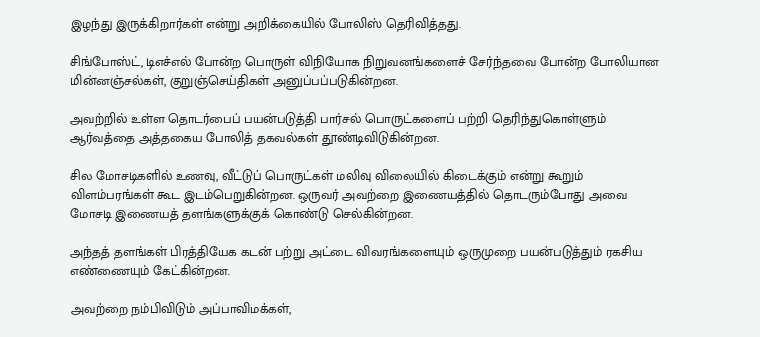இழந்து இருக்கிறார்கள் என்று அறிக்கையில் போலிஸ் தெரிவித்தது.

சிங்போஸ்ட், டிஎச்எல் போன்ற பொருள் விநியோக நிறுவனங்களைச் சேர்ந்தவை போன்ற போலியான மின்னஞ்சல்கள், குறுஞ்செய்திகள் அனுப்பப்படுகின்றன.

அவற்றில் உள்ள தொடர்பைப் பயன்படுத்தி பார்சல் பொருட்களைப் பற்றி தெரிந்துகொள்ளும் ஆர்வத்தை அத்தகைய போலித் தகவல்கள் தூண்டிவிடுகின்றன.

சில மோசடிகளில் உணவு, வீட்டுப் பொருட்கள் மலிவு விலையில் கிடைக்கும் என்று கூறும் விளம்பரங்கள் கூட இடம்பெறுகின்றன. ஒருவர் அவற்றை இணையத்தில் தொடரும்போது அவை மோசடி இணையத் தளங்களுக்குக் கொண்டு செல்கின்றன.

அந்தத் தளங்கள் பிரத்தியேக கடன் பற்று அட்டை விவரங்களையும் ஒருமுறை பயன்படுத்தும் ரகசிய எண்ணையும் கேட்கின்றன.

அவற்றை நம்பிவிடும் அப்பாவிமக்கள்,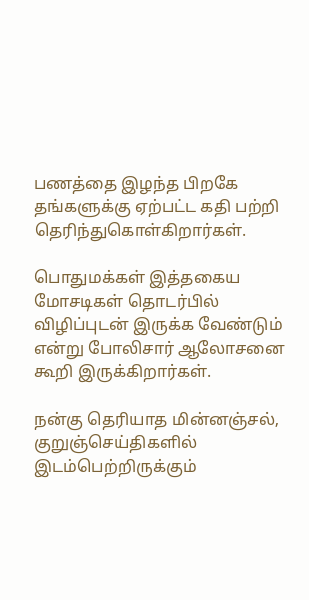பணத்தை இழந்த பிறகே தங்களுக்கு ஏற்பட்ட கதி பற்றி தெரிந்துகொள்கிறார்கள்.

பொதுமக்கள் இத்தகைய மோசடிகள் தொடர்பில் விழிப்புடன் இருக்க வேண்டும் என்று போலிசார் ஆலோசனை கூறி இருக்கிறார்கள்.

நன்கு தெரியாத மின்னஞ்சல், குறுஞ்செய்திகளில் இடம்பெற்றிருக்கும்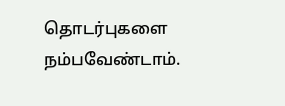தொடர்புகளை நம்பவேண்டாம்.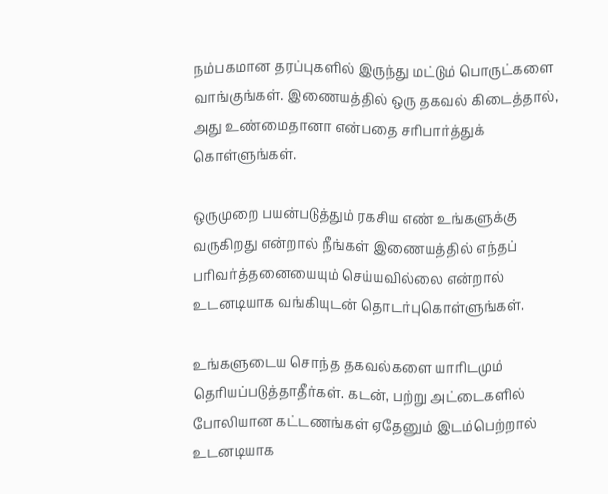நம்பகமான தரப்புகளில் இருந்து மட்டும் பொருட்களை வாங்குங்கள். இணையத்தில் ஒரு தகவல் கிடைத்தால், அது உண்மைதானா என்பதை சரிபார்த்துக் கொள்ளுங்கள்.

ஒருமுறை பயன்படுத்தும் ரகசிய எண் உங்களுக்கு வருகிறது என்றால் நீங்கள் இணையத்தில் எந்தப் பரிவர்த்தனையையும் செய்யவில்லை என்றால் உடனடியாக வங்கியுடன் தொடர்புகொள்ளுங்கள்.

உங்களுடைய சொந்த தகவல்களை யாரிடமும் தெரியப்படுத்தாதீர்கள். கடன், பற்று அட்டைகளில் போலியான கட்டணங்கள் ஏதேனும் இடம்பெற்றால் உடனடியாக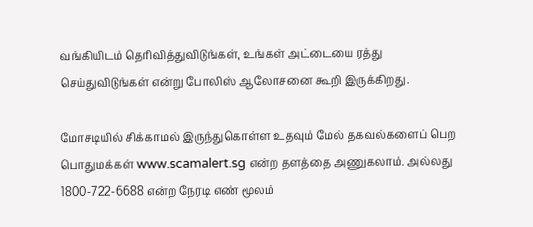வங்கியிடம் தெரிவித்துவிடுங்கள், உங்கள் அட்டையை ரத்து செய்துவிடுங்கள் என்று போலிஸ் ஆலோசனை கூறி இருக்கிறது.

மோசடியில் சிக்காமல் இருந்துகொள்ள உதவும் மேல் தகவல்களைப் பெற பொதுமக்கள் www.scamalert.sg என்ற தளத்தை அணுகலாம். அல்லது 1800-722-6688 என்ற நேரடி எண் மூலம்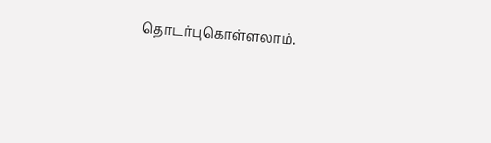தொடர்புகொள்ளலாம்.